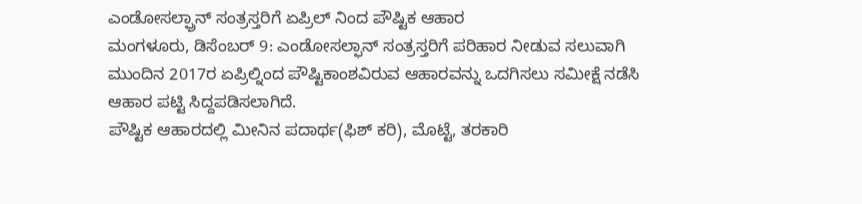ಎಂಡೋಸಲ್ಫ್ರಾನ್ ಸಂತ್ರಸ್ತರಿಗೆ ಏಪ್ರಿಲ್ ನಿಂದ ಪೌಷ್ಟಿಕ ಆಹಾರ
ಮಂಗಳೂರು, ಡಿಸೆಂಬರ್ 9: ಎಂಡೋಸಲ್ಫಾನ್ ಸಂತ್ರಸ್ತರಿಗೆ ಪರಿಹಾರ ನೀಡುವ ಸಲುವಾಗಿ ಮುಂದಿನ 2017ರ ಏಪ್ರಿಲ್ನಿಂದ ಪೌಷ್ಟಿಕಾಂಶವಿರುವ ಆಹಾರವನ್ನು ಒದಗಿಸಲು ಸಮೀಕ್ಷೆ ನಡೆಸಿ ಆಹಾರ ಪಟ್ಟಿ ಸಿದ್ದಪಡಿಸಲಾಗಿದೆ.
ಪೌಷ್ಟಿಕ ಆಹಾರದಲ್ಲಿ ಮೀನಿನ ಪದಾರ್ಥ(ಫಿಶ್ ಕರಿ), ಮೊಟ್ಟೆ, ತರಕಾರಿ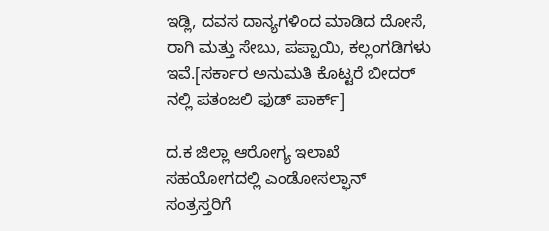ಇಡ್ಲಿ, ದವಸ ದಾನ್ಯಗಳಿಂದ ಮಾಡಿದ ದೋಸೆ, ರಾಗಿ ಮತ್ತು ಸೇಬು, ಪಪ್ಪಾಯಿ, ಕಲ್ಲಂಗಡಿಗಳು ಇವೆ.[ಸರ್ಕಾರ ಅನುಮತಿ ಕೊಟ್ಟರೆ ಬೀದರ್ ನಲ್ಲಿ ಪತಂಜಲಿ ಫುಡ್ ಪಾರ್ಕ್]

ದ.ಕ ಜಿಲ್ಲಾ ಆರೋಗ್ಯ ಇಲಾಖೆ ಸಹಯೋಗದಲ್ಲಿ ಎಂಡೋಸಲ್ಫಾನ್ ಸಂತ್ರಸ್ತರಿಗೆ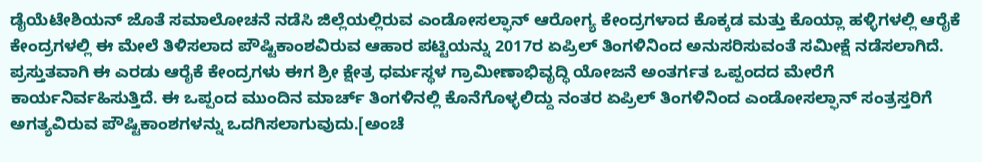ಡೈಯೆಟೇಶಿಯನ್ ಜೊತೆ ಸಮಾಲೋಚನೆ ನಡೆಸಿ ಜಿಲ್ಲೆಯಲ್ಲಿರುವ ಎಂಡೋಸಲ್ಫಾನ್ ಆರೋಗ್ಯ ಕೇಂದ್ರಗಳಾದ ಕೊಕ್ಕಡ ಮತ್ತು ಕೊಯ್ಲಾ ಹಳ್ಳಿಗಳಲ್ಲಿ ಆರೈಕೆ ಕೇಂದ್ರಗಳಲ್ಲಿ ಈ ಮೇಲೆ ತಿಳಿಸಲಾದ ಪೌಷ್ಟಿಕಾಂಶವಿರುವ ಆಹಾರ ಪಟ್ಟಿಯನ್ನು 2017ರ ಏಪ್ರಿಲ್ ತಿಂಗಳಿನಿಂದ ಅನುಸರಿಸುವಂತೆ ಸಮೀಕ್ಷೆ ನಡೆಸಲಾಗಿದೆ.
ಪ್ರಸ್ತುತವಾಗಿ ಈ ಎರಡು ಆರೈಕೆ ಕೇಂದ್ರಗಳು ಈಗ ಶ್ರೀ ಕ್ಷೇತ್ರ ಧರ್ಮಸ್ಥಳ ಗ್ರಾಮೀಣಾಭಿವೃದ್ಧಿ ಯೋಜನೆ ಅಂತರ್ಗತ ಒಪ್ಪಂದದ ಮೇರೆಗೆ ಕಾರ್ಯನಿರ್ವಹಿಸುತ್ತಿದೆ. ಈ ಒಪ್ಪಂದ ಮುಂದಿನ ಮಾರ್ಚ್ ತಿಂಗಳಿನಲ್ಲಿ ಕೊನೆಗೊಳ್ಳಲಿದ್ದು ನಂತರ ಏಪ್ರಿಲ್ ತಿಂಗಳಿನಿಂದ ಎಂಡೋಸಲ್ಫಾನ್ ಸಂತ್ರಸ್ತರಿಗೆ ಅಗತ್ಯವಿರುವ ಪೌಷ್ಟಿಕಾಂಶಗಳನ್ನು ಒದಗಿಸಲಾಗುವುದು.[ಅಂಚೆ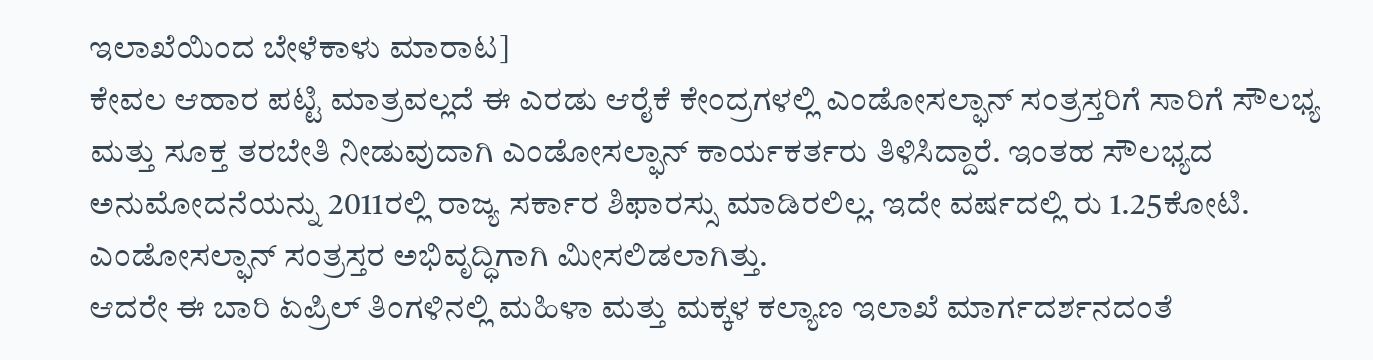ಇಲಾಖೆಯಿಂದ ಬೇಳೆಕಾಳು ಮಾರಾಟ]
ಕೇವಲ ಆಹಾರ ಪಟ್ಟಿ ಮಾತ್ರವಲ್ಲದೆ ಈ ಎರಡು ಆರೈಕೆ ಕೇಂದ್ರಗಳಲ್ಲಿ ಎಂಡೋಸಲ್ಫಾನ್ ಸಂತ್ರಸ್ತರಿಗೆ ಸಾರಿಗೆ ಸೌಲಭ್ಯ ಮತ್ತು ಸೂಕ್ತ ತರಬೇತಿ ನೀಡುವುದಾಗಿ ಎಂಡೋಸಲ್ಫಾನ್ ಕಾರ್ಯಕರ್ತರು ತಿಳಿಸಿದ್ದಾರೆ. ಇಂತಹ ಸೌಲಭ್ಯದ ಅನುಮೋದನೆಯನ್ನು 2011ರಲ್ಲಿ ರಾಜ್ಯ ಸರ್ಕಾರ ಶಿಫಾರಸ್ಸು ಮಾಡಿರಲಿಲ್ಲ. ಇದೇ ವರ್ಷದಲ್ಲಿ ರು 1.25ಕೋಟಿ. ಎಂಡೋಸಲ್ಫಾನ್ ಸಂತ್ರಸ್ತರ ಅಭಿವೃದ್ಧಿಗಾಗಿ ಮೀಸಲಿಡಲಾಗಿತ್ತು.
ಆದರೇ ಈ ಬಾರಿ ಏಪ್ರಿಲ್ ತಿಂಗಳಿನಲ್ಲಿ ಮಹಿಳಾ ಮತ್ತು ಮಕ್ಕಳ ಕಲ್ಯಾಣ ಇಲಾಖೆ ಮಾರ್ಗದರ್ಶನದಂತೆ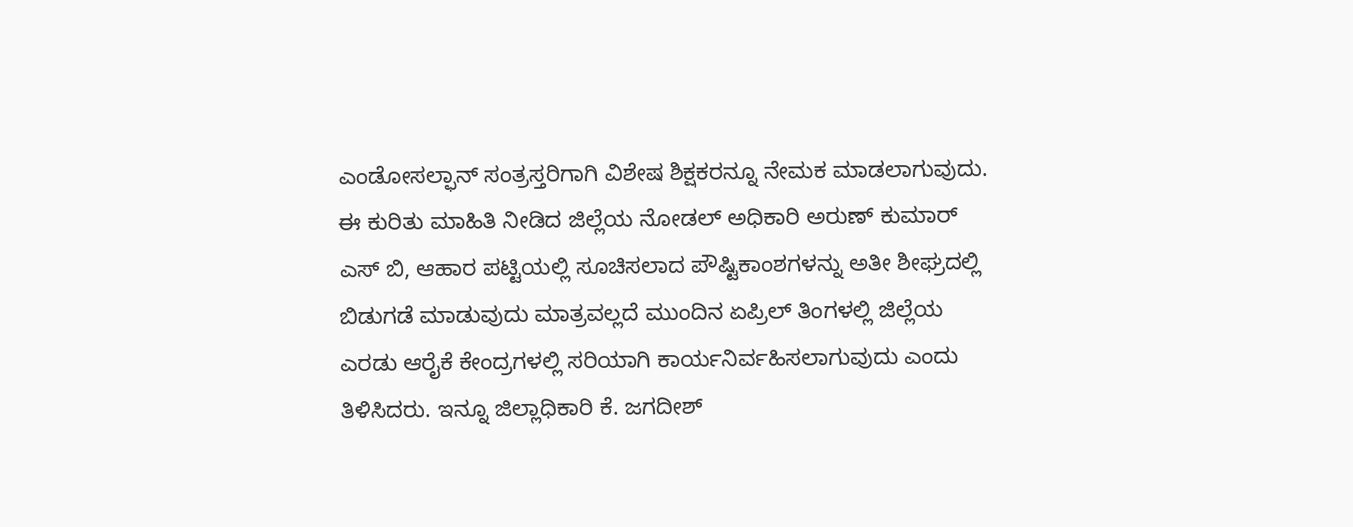ಎಂಡೋಸಲ್ಫಾನ್ ಸಂತ್ರಸ್ತರಿಗಾಗಿ ವಿಶೇಷ ಶಿಕ್ಷಕರನ್ನೂ ನೇಮಕ ಮಾಡಲಾಗುವುದು.
ಈ ಕುರಿತು ಮಾಹಿತಿ ನೀಡಿದ ಜಿಲ್ಲೆಯ ನೋಡಲ್ ಅಧಿಕಾರಿ ಅರುಣ್ ಕುಮಾರ್ ಎಸ್ ಬಿ, ಆಹಾರ ಪಟ್ಟಿಯಲ್ಲಿ ಸೂಚಿಸಲಾದ ಪೌಷ್ಟಿಕಾಂಶಗಳನ್ನು ಅತೀ ಶೀಘ್ರದಲ್ಲಿ ಬಿಡುಗಡೆ ಮಾಡುವುದು ಮಾತ್ರವಲ್ಲದೆ ಮುಂದಿನ ಏಪ್ರಿಲ್ ತಿಂಗಳಲ್ಲಿ ಜಿಲ್ಲೆಯ ಎರಡು ಆರೈಕೆ ಕೇಂದ್ರಗಳಲ್ಲಿ ಸರಿಯಾಗಿ ಕಾರ್ಯನಿರ್ವಹಿಸಲಾಗುವುದು ಎಂದು ತಿಳಿಸಿದರು. ಇನ್ನೂ ಜಿಲ್ಲಾಧಿಕಾರಿ ಕೆ. ಜಗದೀಶ್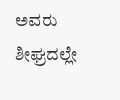ಅವರು ಶೀಘ್ರದಲ್ಲೇ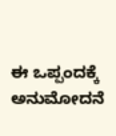ಈ ಒಪ್ಪಂದಕ್ಕೆ ಅನುಮೋದನೆ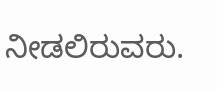ನೀಡಲಿರುವರು.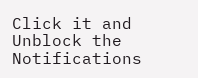Click it and Unblock the Notifications